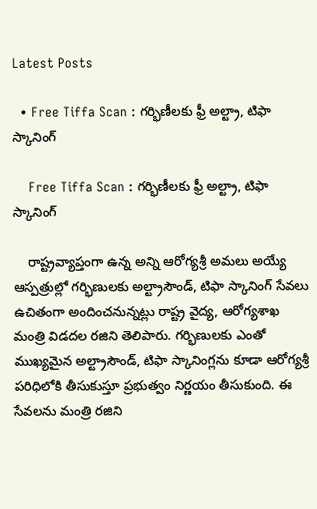Latest Posts

  • Free Tiffa Scan : గర్భిణీలకు ఫ్రీ అల్ట్రా, టిఫా స్కానింగ్

    Free Tiffa Scan : గర్భిణీలకు ఫ్రీ అల్ట్రా, టిఫా స్కానింగ్

    రాష్ట్రవ్యాప్తంగా ఉన్న అన్ని ఆరోగ్యశ్రీ అమలు అయ్యే ఆస్పత్రుల్లో గర్భిణులకు అల్ట్రాసౌండ్, టిఫా స్కానింగ్ సేవలు ఉచితంగా అందించనున్నట్లు రాష్ట్ర వైద్య, ఆరోగ్యశాఖ మంత్రి విడదల రజిని తెలిపారు. గర్భిణులకు ఎంతో ముఖ్యమైన అల్ట్రాసౌండ్, టిఫా స్కానింగ్లను కూడా ఆరోగ్యశ్రీ పరిధిలోకి తీసుకుస్తూ ప్రభుత్వం నిర్ణయం తీసుకుంది. ఈ సేవలను మంత్రి రజిని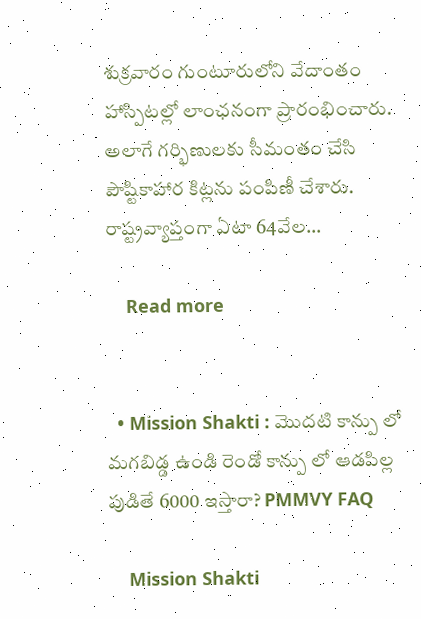శుక్రవారం గుంటూరులోని వేదాంతం హాస్పిటల్లో లాంఛనంగా ప్రారంభించారు. అలాగే గర్భిణులకు సీమంతం చేసి పౌష్టికాహార కిట్లను పంపిణీ చేశారు. రాష్ట్రవ్యాప్తంగా ఏటా 64వేల…

    Read more


  • Mission Shakti : మొదటి కాన్పు లో మగబిడ్డ ఉండి రెండో కాన్పు లో ఆడపిల్ల పుడితే 6000 ఇస్తారా? PMMVY FAQ

    Mission Shakti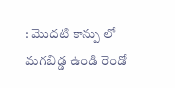: మొదటి కాన్పు లో మగబిడ్డ ఉండి రెండో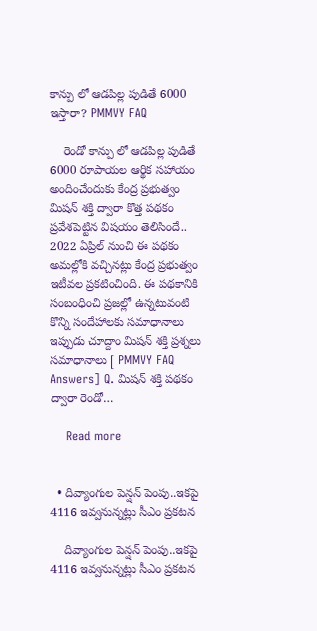కాన్పు లో ఆడపిల్ల పుడితే 6000 ఇస్తారా? PMMVY FAQ

    రెండో కాన్పు లో ఆడపిల్ల పుడితే 6000 రూపాయల ఆర్థిక సహాయం అందించేందుకు కేంద్ర ప్రభుత్వం మిషన్ శక్తి ద్వారా కొత్త పథకం ప్రవేశపెట్టిన విషయం తెలిసిందే.. 2022 ఏప్రిల్ నుంచి ఈ పథకం అమల్లోకి వచ్చినట్లు కేంద్ర ప్రభుత్వం ఇటీవల ప్రకటించింది. ఈ పథకానికి సంబంధించి ప్రజల్లో ఉన్నటువంటి కొన్ని సందేహాలకు సమాధానాలు ఇప్పుడు చూద్దాం మిషన్ శక్తి ప్రశ్నలు సమాధానాలు [ PMMVY FAQ Answers] Q. మిషన్ శక్తి పథకం ద్వారా రెండో…

    Read more


  • దివ్యాంగుల పెన్షన్ పెంపు..ఇకపై 4116 ఇవ్వనున్నట్లు సీఎం ప్రకటన

    దివ్యాంగుల పెన్షన్ పెంపు..ఇకపై 4116 ఇవ్వనున్నట్లు సీఎం ప్రకటన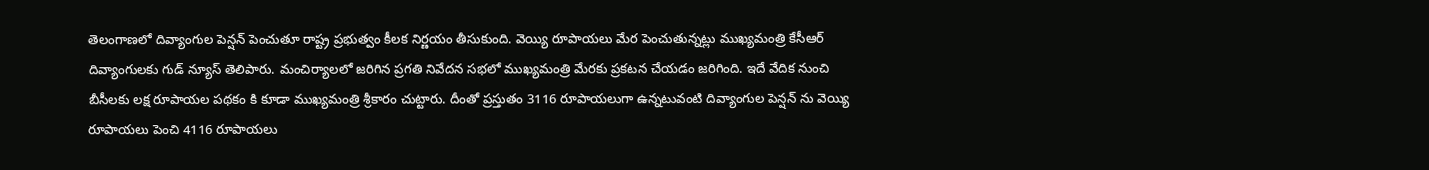తెలంగాణలో దివ్యాంగుల పెన్షన్ పెంచుతూ రాష్ట్ర ప్రభుత్వం కీలక నిర్ణయం తీసుకుంది. వెయ్యి రూపాయలు మేర పెంచుతున్నట్లు ముఖ్యమంత్రి కేసీఆర్ దివ్యాంగులకు గుడ్ న్యూస్ తెలిపారు. మంచిర్యాలలో జరిగిన ప్రగతి నివేదన సభలో ముఖ్యమంత్రి మేరకు ప్రకటన చేయడం జరిగింది. ఇదే వేదిక నుంచి బీసీలకు లక్ష రూపాయల పథకం కి కూడా ముఖ్యమంత్రి శ్రీకారం చుట్టారు. దీంతో ప్రస్తుతం 3116 రూపాయలుగా ఉన్నటువంటి దివ్యాంగుల పెన్షన్ ను వెయ్యి రూపాయలు పెంచి 4116 రూపాయలు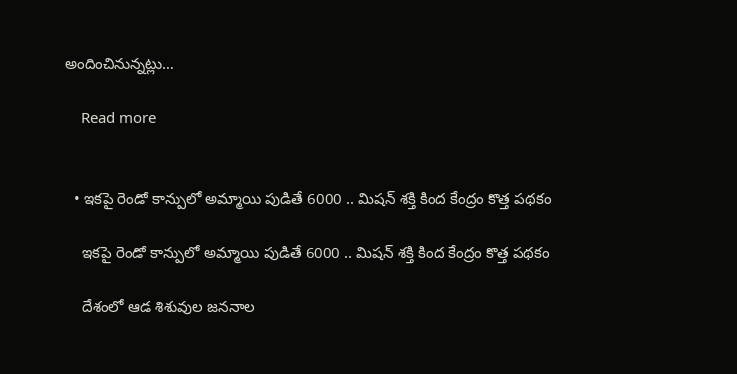అందించినున్నట్లు…

    Read more


  • ఇకపై రెండో కాన్పులో అమ్మాయి పుడితే 6000 .. మిషన్ శక్తి కింద కేంద్రం కొత్త పథకం

    ఇకపై రెండో కాన్పులో అమ్మాయి పుడితే 6000 .. మిషన్ శక్తి కింద కేంద్రం కొత్త పథకం

    దేశంలో ఆడ శిశువుల జననాల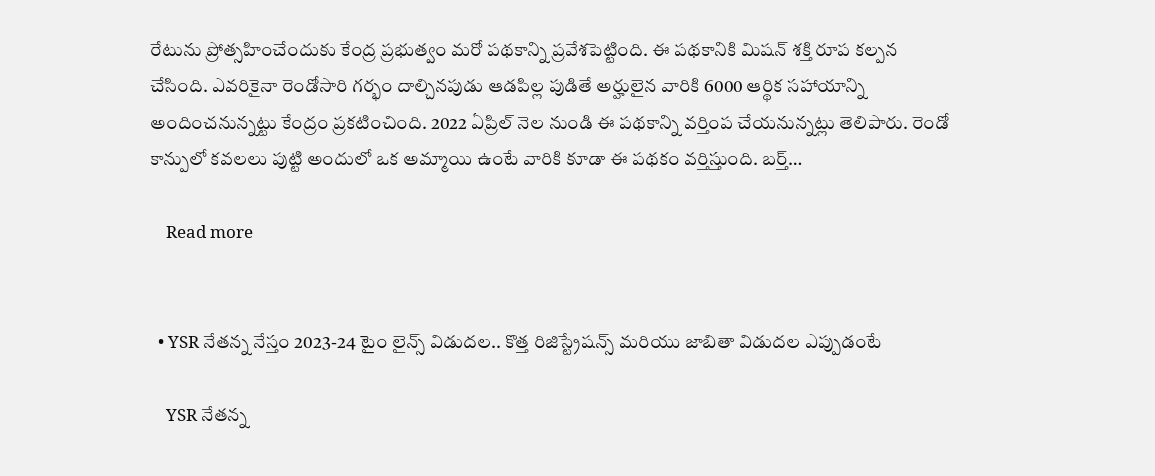రేటును ప్రోత్సహించేందుకు కేంద్ర ప్రభుత్వం మరో పథకాన్ని ప్రవేశపెట్టింది. ఈ పథకానికి మిషన్ శక్తి రూప కల్పన చేసింది. ఎవరికైనా రెండోసారి గర్భం దాల్చినపుడు ఆడపిల్ల పుడితే అర్హులైన వారికి 6000 ఆర్థిక సహాయాన్ని అందించనున్నట్టు కేంద్రం ప్రకటించింది. 2022 ఏప్రిల్ నెల నుండి ఈ పథకాన్ని వర్తింప చేయనున్నట్లు తెలిపారు. రెండో కాన్పులో కవలలు పుట్టి అందులో ఒక అమ్మాయి ఉంటే వారికి కూడా ఈ పథకం వర్తిస్తుంది. బర్త్…

    Read more


  • YSR నేతన్న నేస్తం 2023-24 టైం లైన్స్ విడుదల.. కొత్త రిజిస్ట్రేషన్స్ మరియు జాబితా విడుదల ఎప్పుడంటే

    YSR నేతన్న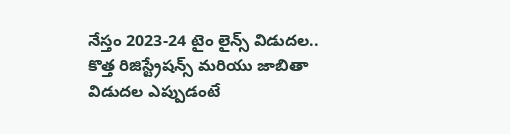నేస్తం 2023-24 టైం లైన్స్ విడుదల.. కొత్త రిజిస్ట్రేషన్స్ మరియు జాబితా విడుదల ఎప్పుడంటే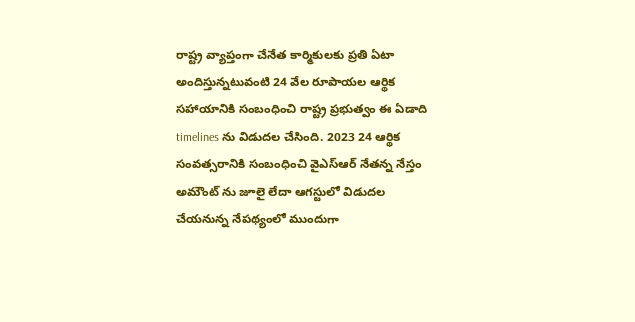రాష్ట్ర వ్యాప్తంగా చేనేత కార్మికులకు ప్రతి ఏటా అందిస్తున్నటువంటి 24 వేల రూపాయల ఆర్థిక సహాయానికి సంబంధించి రాష్ట్ర ప్రభుత్వం ఈ ఏడాది timelines ను విడుదల చేసింది. 2023 24 ఆర్థిక సంవత్సరానికి సంబంధించి వైఎస్ఆర్ నేతన్న నేస్తం అమౌంట్ ను జూలై లేదా ఆగస్టులో విడుదల చేయనున్న నేపథ్యంలో ముందుగా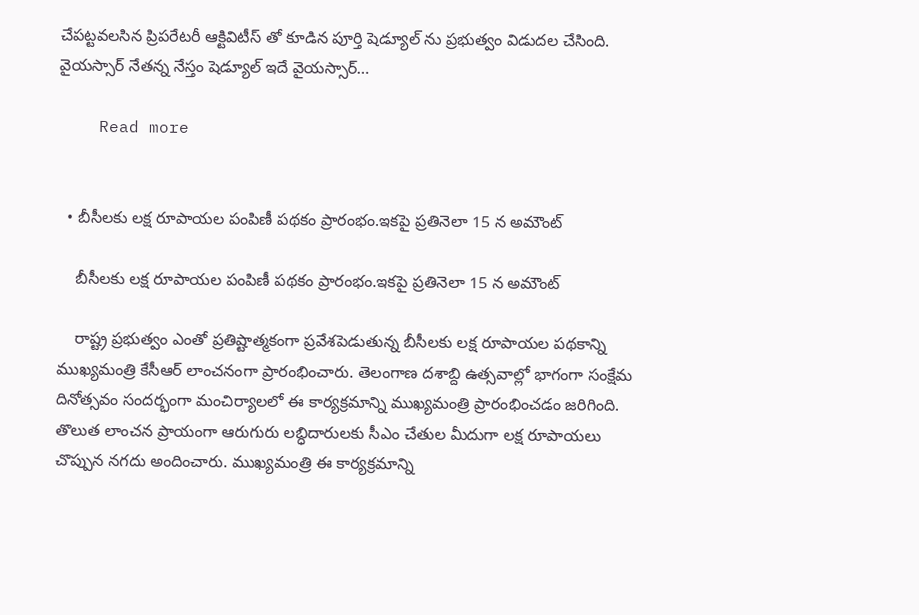చేపట్టవలసిన ప్రిపరేటరీ ఆక్టివిటీస్ తో కూడిన పూర్తి షెడ్యూల్ ను ప్రభుత్వం విడుదల చేసింది. వైయస్సార్ నేతన్న నేస్తం షెడ్యూల్ ఇదే వైయస్సార్…

    Read more


  • బీసీలకు లక్ష రూపాయల పంపిణీ పథకం ప్రారంభం.ఇకపై ప్రతినెలా 15 న అమౌంట్

    బీసీలకు లక్ష రూపాయల పంపిణీ పథకం ప్రారంభం.ఇకపై ప్రతినెలా 15 న అమౌంట్

    రాష్ట్ర ప్రభుత్వం ఎంతో ప్రతిష్టాత్మకంగా ప్రవేశపెడుతున్న బీసీలకు లక్ష రూపాయల పథకాన్ని ముఖ్యమంత్రి కేసీఆర్ లాంచనంగా ప్రారంభించారు. తెలంగాణ దశాబ్ది ఉత్సవాల్లో భాగంగా సంక్షేమ దినోత్సవం సందర్భంగా మంచిర్యాలలో ఈ కార్యక్రమాన్ని ముఖ్యమంత్రి ప్రారంభించడం జరిగింది. తొలుత లాంచన ప్రాయంగా ఆరుగురు లబ్ధిదారులకు సీఎం చేతుల మీదుగా లక్ష రూపాయలు చొప్పున నగదు అందించారు. ముఖ్యమంత్రి ఈ కార్యక్రమాన్ని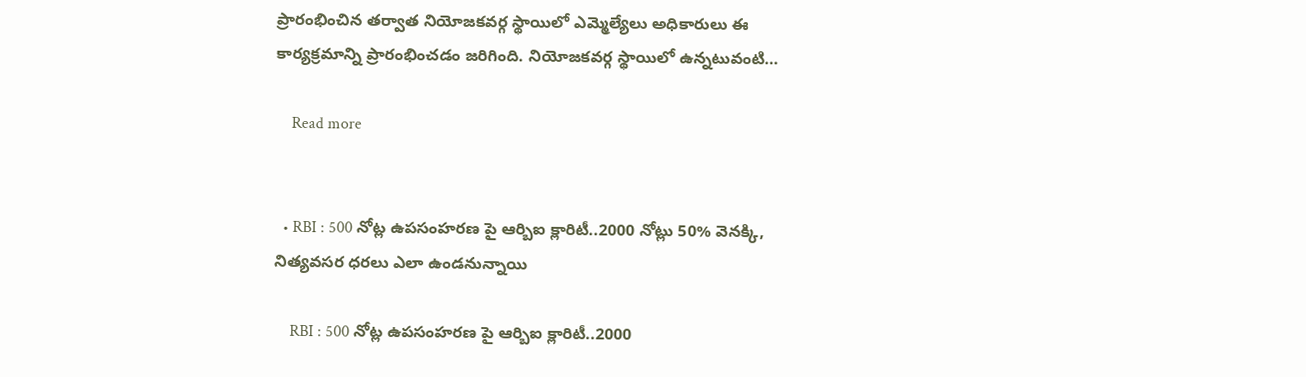ప్రారంభించిన తర్వాత నియోజకవర్గ స్థాయిలో ఎమ్మెల్యేలు అధికారులు ఈ కార్యక్రమాన్ని ప్రారంభించడం జరిగింది. నియోజకవర్గ స్థాయిలో ఉన్నటువంటి…

    Read more


  • RBI : 500 నోట్ల ఉపసంహరణ పై ఆర్బిఐ క్లారిటీ..2000 నోట్లు 50% వెనక్కి, నిత్యవసర ధరలు ఎలా ఉండనున్నాయి

    RBI : 500 నోట్ల ఉపసంహరణ పై ఆర్బిఐ క్లారిటీ..2000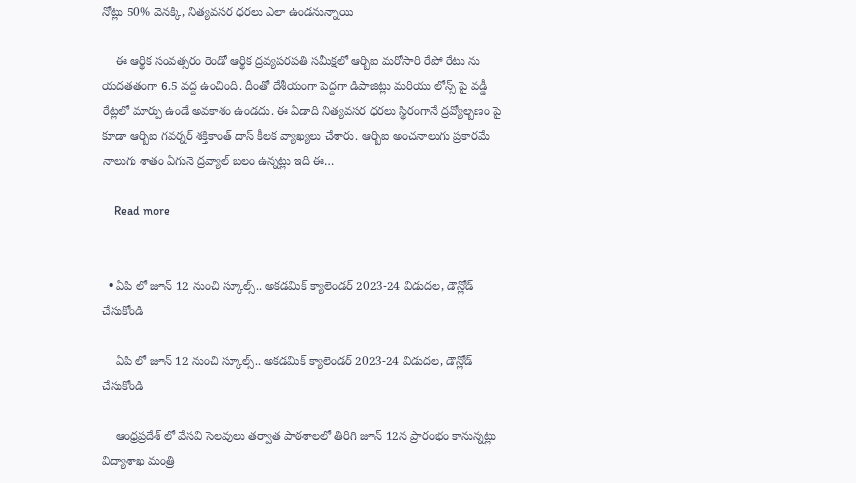నోట్లు 50% వెనక్కి, నిత్యవసర ధరలు ఎలా ఉండనున్నాయి

    ఈ ఆర్థిక సంవత్సరం రెండో ఆర్థిక ద్రవ్యపరపతి సమీక్షలో ఆర్బిఐ మరోసారి రేపో రేటు ను యదతతంగా 6.5 వద్ద ఉంచింది. దీంతో దేశీయంగా పెద్దగా డిపాజిట్లు మరియు లోన్స్ పై వడ్డీ రేట్లలో మార్పు ఉండే అవకాశం ఉండదు. ఈ ఏడాది నిత్యవసర ధరలు స్థిరంగానే ద్రవ్యోల్బణం పై కూడా ఆర్బిఐ గవర్నర్ శక్తికాంత్ దాస్ కీలక వ్యాఖ్యలు చేశారు. ఆర్బిఐ అంచనాలుగు ప్రకారమే నాలుగు శాతం ఏగునె ద్రవ్యాల్ బలం ఉన్నట్లు ఇది ఈ…

    Read more


  • ఏపి లో జూన్ 12 నుంచి స్కూల్స్.. అకడమిక్ క్యాలెండర్ 2023-24 విడుదల, డౌన్లోడ్ చేసుకోండి

    ఏపి లో జూన్ 12 నుంచి స్కూల్స్.. అకడమిక్ క్యాలెండర్ 2023-24 విడుదల, డౌన్లోడ్ చేసుకోండి

    ఆంధ్రప్రదేశ్ లో వేసవి సెలవులు తర్వాత పాఠశాలలో తిరిగి జూన్ 12న ప్రారంభం కానున్నట్లు విద్యాశాఖ మంత్రి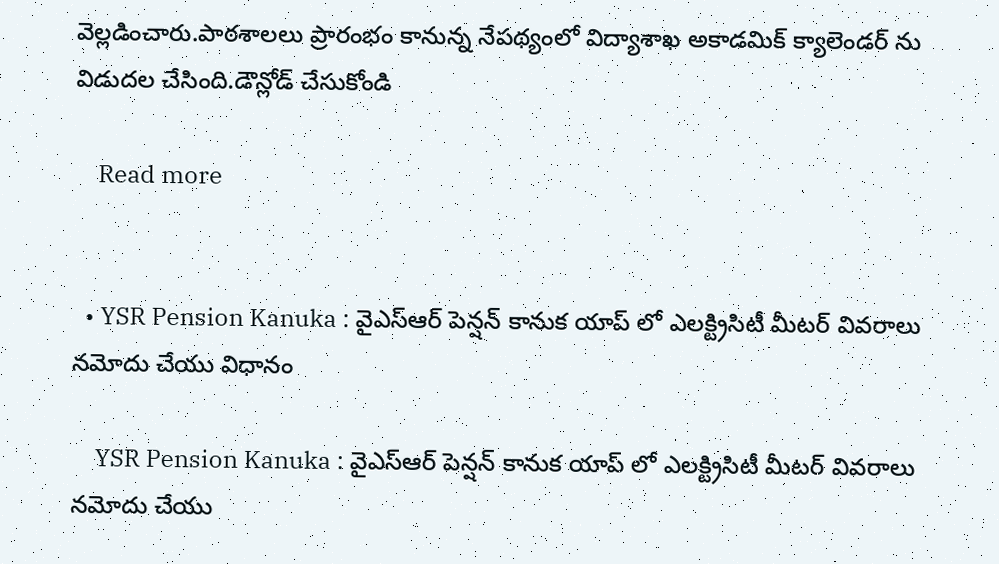వెల్లడించారు.పాఠశాలలు ప్రారంభం కానున్న నేపథ్యంలో విద్యాశాఖ అకాడమిక్ క్యాలెండర్ ను విడుదల చేసింది.డౌన్లోడ్ చేసుకోండి

    Read more


  • YSR Pension Kanuka : వైఎస్ఆర్ పెన్షన్ కానుక యాప్ లో ఎలక్ట్రిసిటీ మీటర్ వివరాలు నమోదు చేయు విధానం

    YSR Pension Kanuka : వైఎస్ఆర్ పెన్షన్ కానుక యాప్ లో ఎలక్ట్రిసిటీ మీటర్ వివరాలు నమోదు చేయు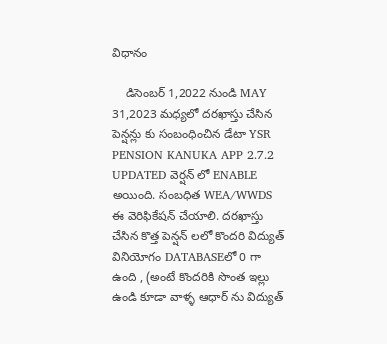విధానం

    డిసెంబర్ 1,2022 నుండి MAY 31,2023 మధ్యలో దరఖాస్తు చేసిన పెన్షన్లు కు సంబంధించిన డేటా YSR PENSION KANUKA APP 2.7.2 UPDATED వెర్షన్ లో ENABLE అయింది. సంబధిత WEA/WWDS ఈ వెరిఫికేషన్ చేయాలి. దరఖాస్తు చేసిన కొత్త పెన్షన్ లలో కొందరి విద్యుత్ వినియోగం DATABASEలో 0 గా ఉంది , (అంటే కొందరికి సొంత ఇల్లు ఉండి కూడా వాళ్ళ ఆధార్ ను విద్యుత్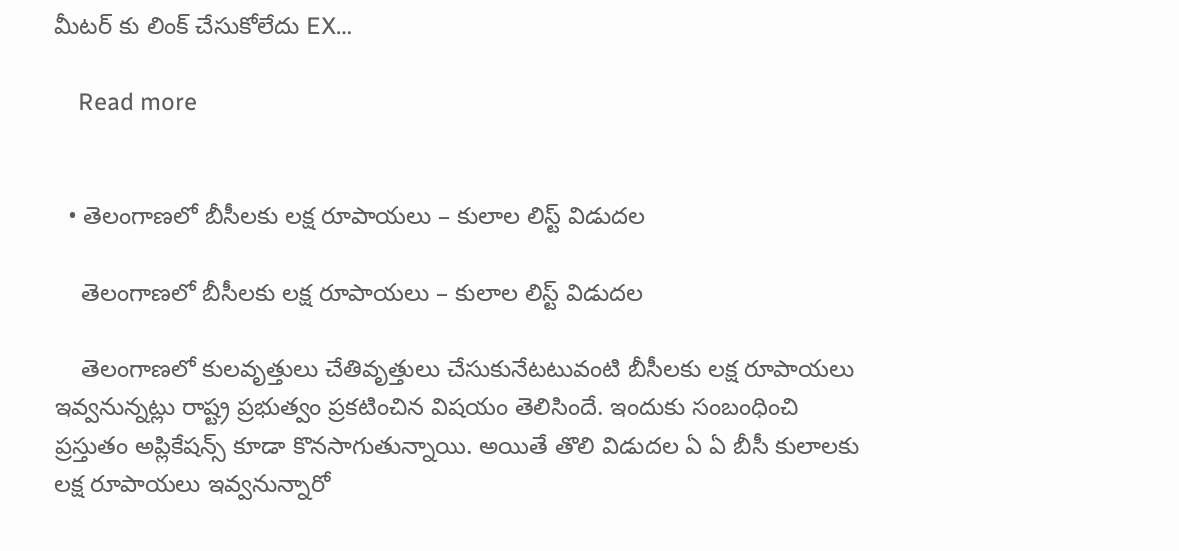మీటర్ కు లింక్ చేసుకోలేదు EX…

    Read more


  • తెలంగాణలో బీసీలకు లక్ష రూపాయలు – కులాల లిస్ట్ విడుదల

    తెలంగాణలో బీసీలకు లక్ష రూపాయలు – కులాల లిస్ట్ విడుదల

    తెలంగాణలో కులవృత్తులు చేతివృత్తులు చేసుకునేటటువంటి బీసీలకు లక్ష రూపాయలు ఇవ్వనున్నట్లు రాష్ట్ర ప్రభుత్వం ప్రకటించిన విషయం తెలిసిందే. ఇందుకు సంబంధించి ప్రస్తుతం అప్లికేషన్స్ కూడా కొనసాగుతున్నాయి. అయితే తొలి విడుదల ఏ ఏ బీసీ కులాలకు లక్ష రూపాయలు ఇవ్వనున్నారో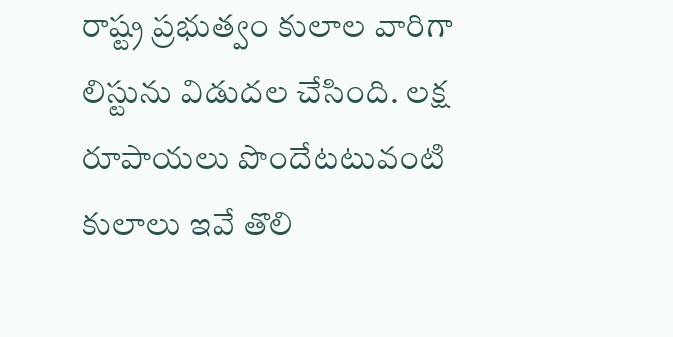రాష్ట్ర ప్రభుత్వం కులాల వారిగా లిస్టును విడుదల చేసింది. లక్ష రూపాయలు పొందేటటువంటి కులాలు ఇవే తొలి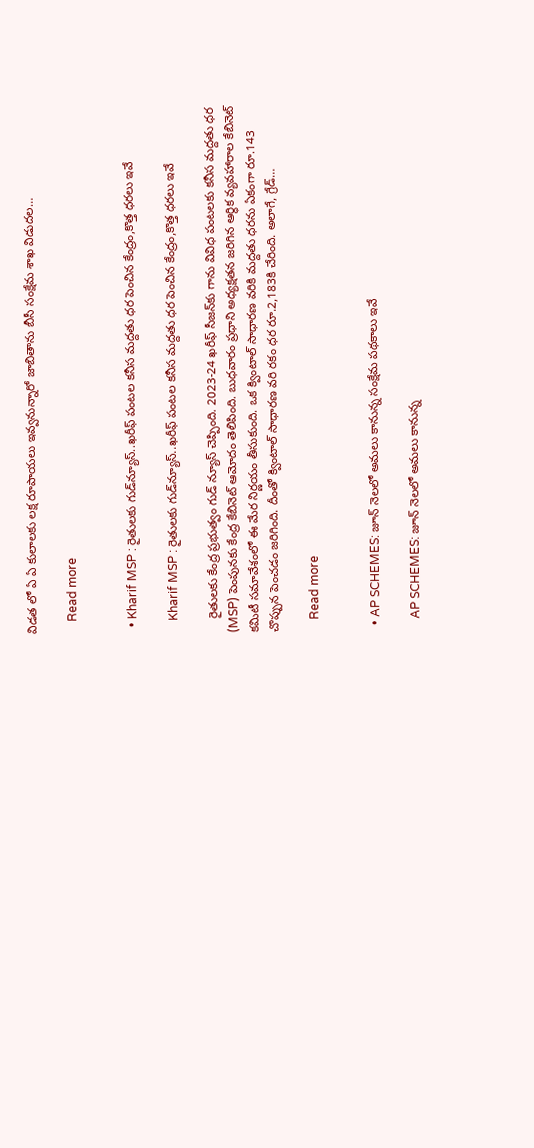విడత లో ఏ ఏ కులాలకు లక్ష రూపాయలు ఇవ్వనున్నారో జాబితాను బీసీ సంక్షేమ శాఖ విడుదల…

    Read more


  • Kharif MSP : రైతులకు గుడ్‌న్యూస్‌..ఖరీఫ్ పంటల కనీస మద్దతు ధర పెంచిన కేంద్రం,కొత్త ధరలు ఇవే

    Kharif MSP : రైతులకు గుడ్‌న్యూస్‌..ఖరీఫ్ పంటల కనీస మద్దతు ధర పెంచిన కేంద్రం,కొత్త ధరలు ఇవే

    రైతులకు కేంద్ర ప్రభుత్వం గుడ్ న్యూస్ చెప్పింది. 2023-24 ఖరీఫ్‌ సీజన్‌కు గాను వివిధ పంటలకు కనీస మద్దతు ధర (MSP) పెంపునకు కేంద్ర కేబినెట్‌ ఆమోదం తెలిపింది. బుధవారం ప్రధాని అధ్యక్షతన జరిగిన ఆర్థిక వ్యవహారాల కేబినెట్‌ కమిటీ సమావేశంలో ఈ మేర నిర్ణయం తీసుకుంది. ఒక క్వింటాల్‌ సాధారణ వరికి మద్దతు ధరను ఏకంగా రూ.143 చొప్పున పెంచడం జరిగింది. దీంతో క్వింటాల్‌ సాధారణ వరి రకం ధర రూ.2,183కి చేరింది. అలాగే, గ్రేడ్‌…

    Read more


  • AP SCHEMES: జూన్ నెలలో అమలు కానున్న సంక్షేమ పథకాలు ఇవే

    AP SCHEMES: జూన్ నెలలో అమలు కానున్న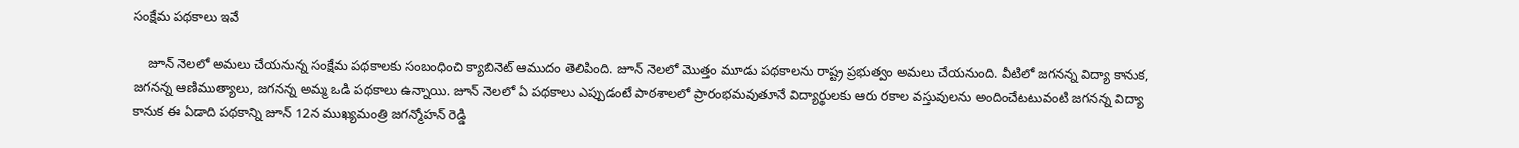సంక్షేమ పథకాలు ఇవే

    జూన్ నెలలో అమలు చేయనున్న సంక్షేమ పథకాలకు సంబంధించి క్యాబినెట్ ఆముదం తెలిపింది. జూన్ నెలలో మొత్తం మూడు పథకాలను రాష్ట్ర ప్రభుత్వం అమలు చేయనుంది. వీటిలో జగనన్న విద్యా కానుక, జగనన్న ఆణిముత్యాలు, జగనన్న అమ్మ ఒడి పథకాలు ఉన్నాయి. జూన్ నెలలో ఏ పథకాలు ఎప్పుడంటే పాఠశాలలో ప్రారంభమవుతూనే విద్యార్థులకు ఆరు రకాల వస్తువులను అందించేటటువంటి జగనన్న విద్యా కానుక ఈ ఏడాది పథకాన్ని జూన్ 12న ముఖ్యమంత్రి జగన్మోహన్ రెడ్డి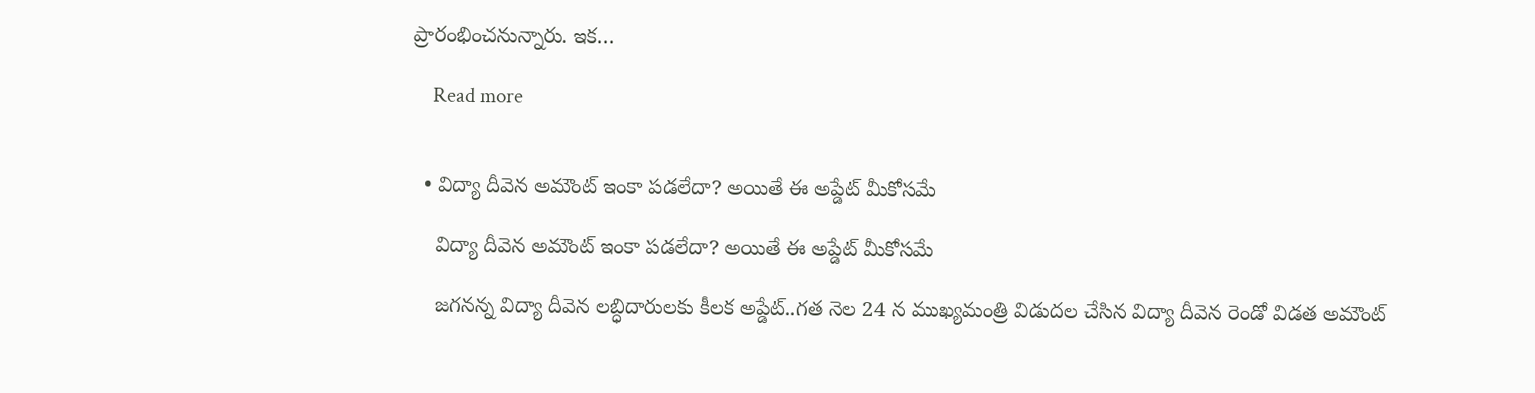ప్రారంభించనున్నారు. ఇక…

    Read more


  • విద్యా దీవెన అమౌంట్ ఇంకా పడలేదా? అయితే ఈ అప్డేట్ మీకోసమే

    విద్యా దీవెన అమౌంట్ ఇంకా పడలేదా? అయితే ఈ అప్డేట్ మీకోసమే

    జగనన్న విద్యా దీవెన లబ్ధిదారులకు కీలక అప్డేట్..గత నెల 24 న ముఖ్యమంత్రి విడుదల చేసిన విద్యా దీవెన రెండో విడత అమౌంట్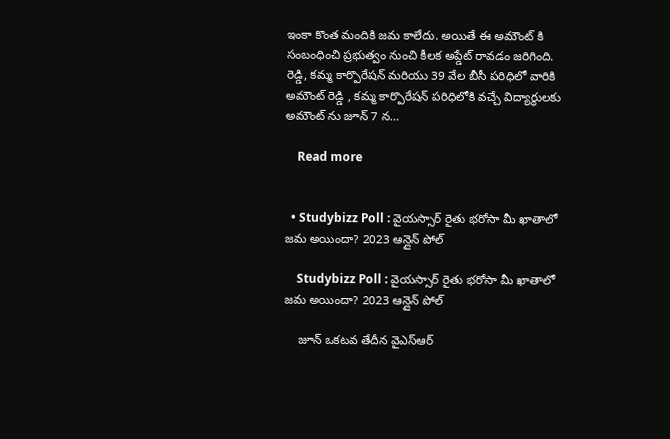ఇంకా కొంత మందికి జమ కాలేదు. అయితే ఈ అమౌంట్ కి సంబంధించి ప్రభుత్వం నుంచి కీలక అప్డేట్ రావడం జరిగింది. రెడ్డి, కమ్మ కార్పొరేషన్ మరియు 39 వేల బీసీ పరిధిలో వారికి అమౌంట్ రెడ్డి , కమ్మ కార్పొరేషన్ పరిధిలోకి వచ్చే విద్యార్థులకు అమౌంట్ ను జూన్ 7 న…

    Read more


  • Studybizz Poll : వైయస్సార్ రైతు భరోసా మీ ఖాతాలో జమ అయిందా? 2023 ఆన్లైన్ పోల్

    Studybizz Poll : వైయస్సార్ రైతు భరోసా మీ ఖాతాలో జమ అయిందా? 2023 ఆన్లైన్ పోల్

    జూన్ ఒకటవ తేదీన వైఎస్ఆర్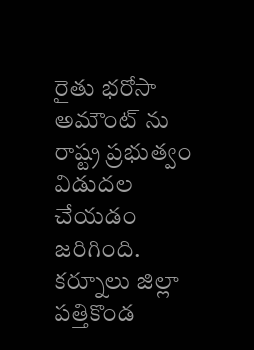రైతు భరోసా అమౌంట్ ను రాష్ట్ర ప్రభుత్వం విడుదల చేయడం జరిగింది. కర్నూలు జిల్లా పత్తికొండ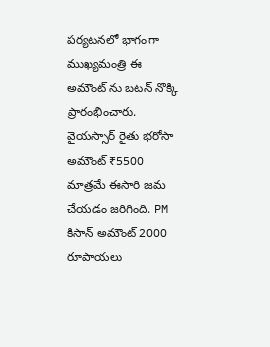పర్యటనలో భాగంగా ముఖ్యమంత్రి ఈ అమౌంట్ ను బటన్ నొక్కి ప్రారంభించారు. వైయస్సార్ రైతు భరోసా అమౌంట్ ₹5500 మాత్రమే ఈసారి జమ చేయడం జరిగింది. PM కిసాన్ అమౌంట్ 2000 రూపాయలు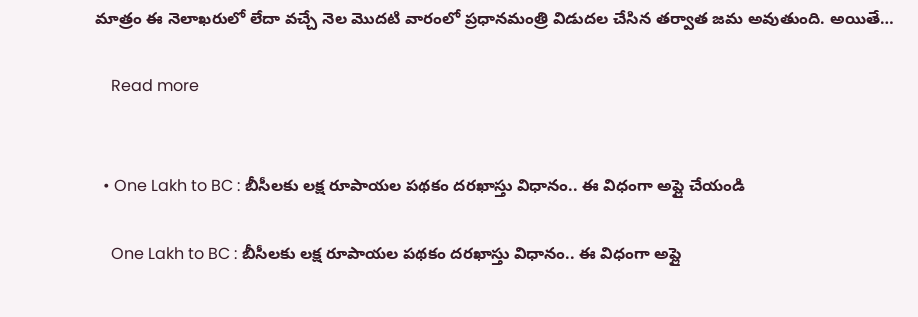మాత్రం ఈ నెలాఖరులో లేదా వచ్చే నెల మొదటి వారంలో ప్రధానమంత్రి విడుదల చేసిన తర్వాత జమ అవుతుంది. అయితే…

    Read more


  • One Lakh to BC : బీసీలకు లక్ష రూపాయల పథకం దరఖాస్తు విధానం.. ఈ విధంగా అప్లై చేయండి

    One Lakh to BC : బీసీలకు లక్ష రూపాయల పథకం దరఖాస్తు విధానం.. ఈ విధంగా అప్లై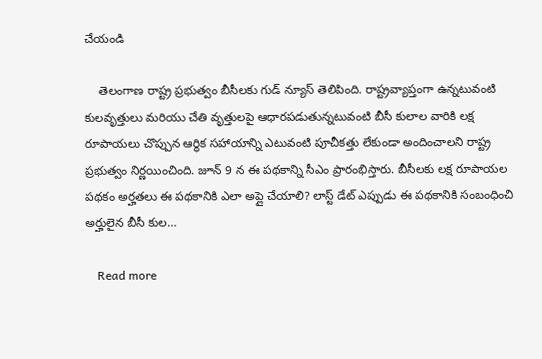చేయండి

    తెలంగాణ రాష్ట్ర ప్రభుత్వం బీసీలకు గుడ్ న్యూస్ తెలిపింది. రాష్ట్రవ్యాప్తంగా ఉన్నటువంటి కులవృత్తులు మరియు చేతి వృత్తులపై ఆధారపడుతున్నటువంటి బీసీ కులాల వారికి లక్ష రూపాయలు చొప్పున ఆర్థిక సహాయాన్ని ఎటువంటి పూచీకత్తు లేకుండా అందించాలని రాష్ట్ర ప్రభుత్వం నిర్ణయించింది. జూన్ 9 న ఈ పథకాన్ని సీఎం ప్రారంభిస్తారు. బీసీలకు లక్ష రూపాయల పథకం అర్హతలు ఈ పథకానికి ఎలా అప్లై చేయాలి? లాస్ట్ డేట్ ఎప్పుడు ఈ పథకానికి సంబంధించి అర్హులైన బీసీ కుల…

    Read more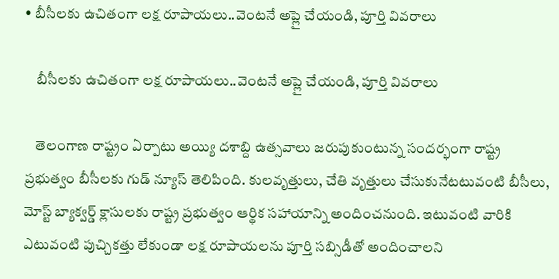• బీసీలకు ఉచితంగా లక్ష రూపాయలు..వెంటనే అప్లై చేయండి, పూర్తి వివరాలు

    బీసీలకు ఉచితంగా లక్ష రూపాయలు..వెంటనే అప్లై చేయండి, పూర్తి వివరాలు

    తెలంగాణ రాష్ట్రం ఏర్పాటు అయ్యి దశాబ్ది ఉత్సవాలు జరుపుకుంటున్న సందర్భంగా రాష్ట్ర ప్రభుత్వం బీసీలకు గుడ్ న్యూస్ తెలిపింది. కులవృత్తులు, చేతి వృత్తులు చేసుకునేటటువంటి బీసీలు, మోస్ట్ బ్యాక్వర్డ్ క్లాసులకు రాష్ట్ర ప్రభుత్వం ఆర్థిక సహాయాన్ని అందించనుంది. ఇటువంటి వారికి ఎటువంటి పుచ్చికత్తు లేకుండా లక్ష రూపాయలను పూర్తి సబ్సిడీతో అందించాలని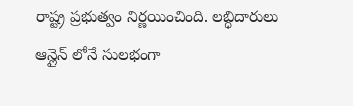రాష్ట్ర ప్రభుత్వం నిర్ణయించింది. లబ్ధిదారులు ఆన్లైన్ లోనే సులభంగా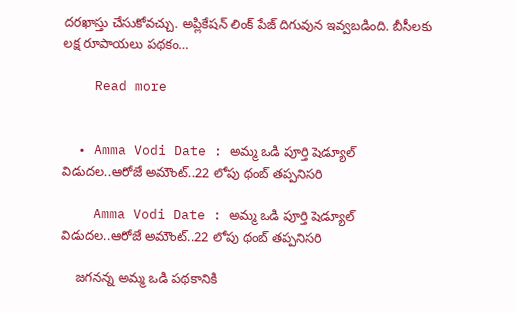దరఖాస్తు చేసుకోవచ్చు. అప్లికేషన్ లింక్ పేజ్ దిగువున ఇవ్వబడింది. బీసీలకు లక్ష రూపాయలు పథకం…

    Read more


  • Amma Vodi Date : అమ్మ ఒడి పూర్తి షెడ్యూల్ విడుదల..ఆరోజే అమౌంట్..22 లోపు థంబ్ తప్పనిసరి

    Amma Vodi Date : అమ్మ ఒడి పూర్తి షెడ్యూల్ విడుదల..ఆరోజే అమౌంట్..22 లోపు థంబ్ తప్పనిసరి

    జగనన్న అమ్మ ఒడి పథకానికి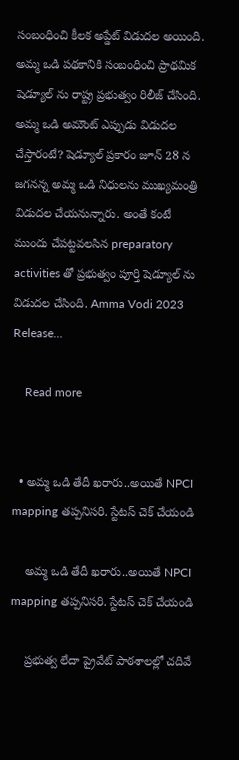సంబంధించి కీలక అప్డేట్ విడుదల అయింది. అమ్మ ఒడి పథకానికి సంబంధించి ప్రాథమిక షెడ్యూల్ ను రాష్ట్ర ప్రభుత్వం రిలీజ్ చేసింది. అమ్మ ఒడి అమౌంట్ ఎప్పుడు విడుదల చేస్తారంటే? షెడ్యూల్ ప్రకారం జూన్ 28 న జగనన్న అమ్మ ఒడి నిధులను ముఖ్యమంత్రి విడుదల చేయనున్నారు. అంతే కంటే ముందు చేపట్టవలసిన preparatory activities తో ప్రభుత్వం పూర్తి షెడ్యూల్ ను విడుదల చేసింది. Amma Vodi 2023 Release…

    Read more


  • అమ్మ ఒడి తేదీ ఖరారు..అయితే NPCI mapping తప్పనిసరి. స్టేటస్ చెక్ చేయండి

    అమ్మ ఒడి తేదీ ఖరారు..అయితే NPCI mapping తప్పనిసరి. స్టేటస్ చెక్ చేయండి

    ప్రభుత్వ లేదా ప్రైవేట్ పాఠశాలల్లో చదివే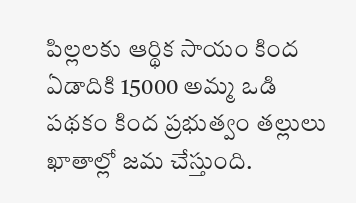పిల్లలకు ఆర్థిక సాయం కింద ఏడాదికి 15000 అమ్మ ఒడి పథకం కింద ప్రభుత్వం తల్లులు ఖాతాల్లో జమ చేస్తుంది.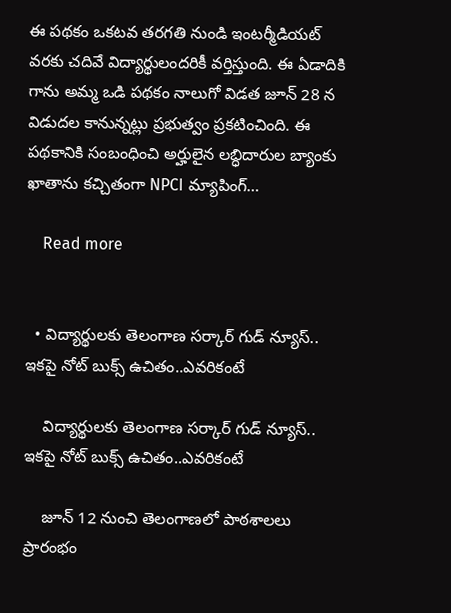ఈ పథకం ఒకటవ తరగతి నుండి ఇంటర్మీడియట్ వరకు చదివే విద్యార్థులందరికీ వర్తిస్తుంది. ఈ ఏడాదికి గాను అమ్మ ఒడి పథకం నాలుగో విడత జూన్ 28 న విడుదల కానున్నట్లు ప్రభుత్వం ప్రకటించింది. ఈ పథకానికి సంబంధించి అర్హులైన లబ్ధిదారుల బ్యాంకు ఖాతాను కచ్చితంగా NPCI మ్యాపింగ్…

    Read more


  • విద్యార్థులకు తెలంగాణ సర్కార్ గుడ్ న్యూస్.. ఇకపై నోట్ బుక్స్ ఉచితం..ఎవరికంటే

    విద్యార్థులకు తెలంగాణ సర్కార్ గుడ్ న్యూస్.. ఇకపై నోట్ బుక్స్ ఉచితం..ఎవరికంటే

    జూన్ 12 నుంచి తెలంగాణలో పాఠశాలలు ప్రారంభం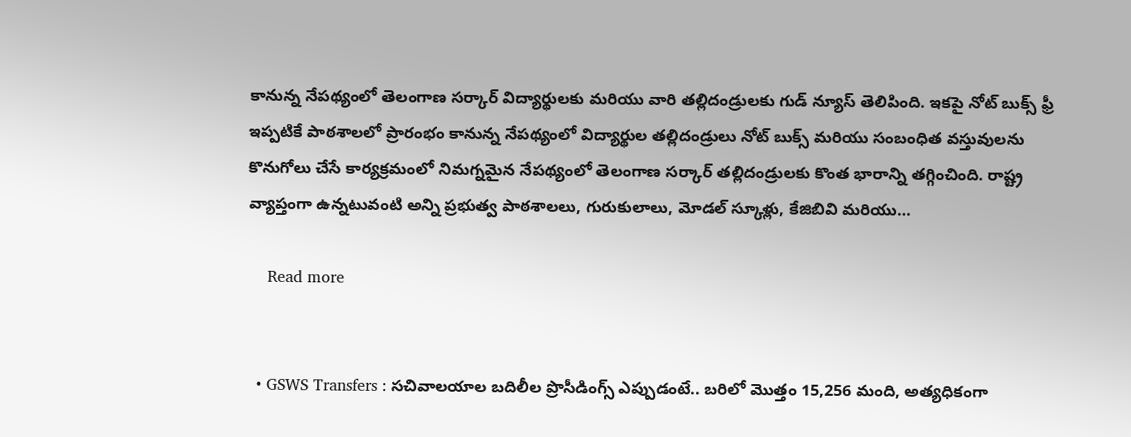కానున్న నేపథ్యంలో తెలంగాణ సర్కార్ విద్యార్థులకు మరియు వారి తల్లిదండ్రులకు గుడ్ న్యూస్ తెలిపింది. ఇకపై నోట్ బుక్స్ ఫ్రీ ఇప్పటికే పాఠశాలలో ప్రారంభం కానున్న నేపథ్యంలో విద్యార్థుల తల్లిదండ్రులు నోట్ బుక్స్ మరియు సంబంధిత వస్తువులను కొనుగోలు చేసే కార్యక్రమంలో నిమగ్నమైన నేపథ్యంలో తెలంగాణ సర్కార్ తల్లిదండ్రులకు కొంత భారాన్ని తగ్గించింది. రాష్ట్ర వ్యాప్తంగా ఉన్నటువంటి అన్ని ప్రభుత్వ పాఠశాలలు, గురుకులాలు, మోడల్ స్కూళ్లు, కేజిబివి మరియు…

    Read more


  • GSWS Transfers : సచివాలయాల బదిలీల ప్రొసీడింగ్స్ ఎప్పుడంటే.. బరిలో మొత్తం 15,256 మంది, అత్యధికంగా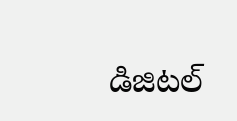డిజిటల్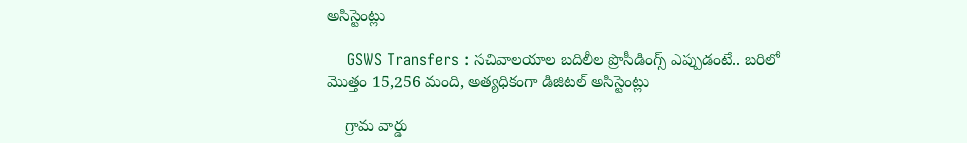అసిస్టెంట్లు

    GSWS Transfers : సచివాలయాల బదిలీల ప్రొసీడింగ్స్ ఎప్పుడంటే.. బరిలో మొత్తం 15,256 మంది, అత్యధికంగా డిజిటల్ అసిస్టెంట్లు

    గ్రామ వార్డు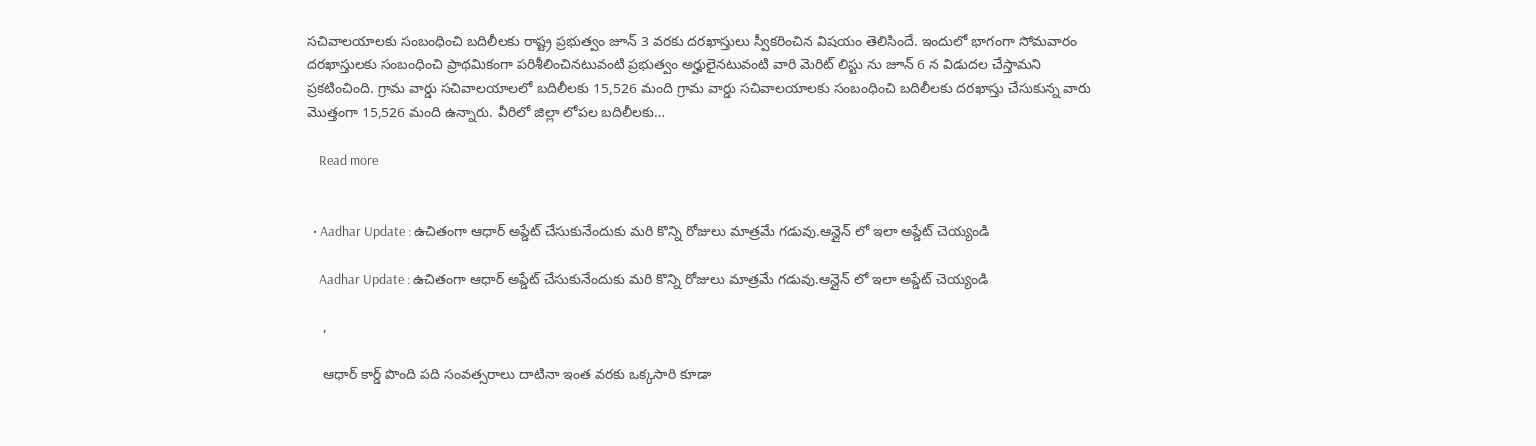సచివాలయాలకు సంబంధించి బదిలీలకు రాష్ట్ర ప్రభుత్వం జూన్ 3 వరకు దరఖాస్తులు స్వీకరించిన విషయం తెలిసిందే. ఇందులో భాగంగా సోమవారం దరఖాస్తులకు సంబంధించి ప్రాథమికంగా పరిశీలించినటువంటి ప్రభుత్వం అర్హులైనటువంటి వారి మెరిట్ లిస్టు ను జూన్ 6 న విడుదల చేస్తామని ప్రకటించింది. గ్రామ వార్డు సచివాలయాలలో బదిలీలకు 15,526 మంది గ్రామ వార్డు సచివాలయాలకు సంబంధించి బదిలీలకు దరఖాస్తు చేసుకున్న వారు మొత్తంగా 15,526 మంది ఉన్నారు. వీరిలో జిల్లా లోపల బదిలీలకు…

    Read more


  • Aadhar Update : ఉచితంగా ఆధార్ అప్డేట్ చేసుకునేందుకు మరి కొన్ని రోజులు మాత్రమే గడువు.ఆన్లైన్ లో ఇలా అప్డేట్ చెయ్యండి

    Aadhar Update : ఉచితంగా ఆధార్ అప్డేట్ చేసుకునేందుకు మరి కొన్ని రోజులు మాత్రమే గడువు.ఆన్లైన్ లో ఇలా అప్డేట్ చెయ్యండి

    ,

    ఆధార్ కార్డ్ పొంది పది సంవత్సరాలు దాటినా ఇంత వరకు ఒక్కసారి కూడా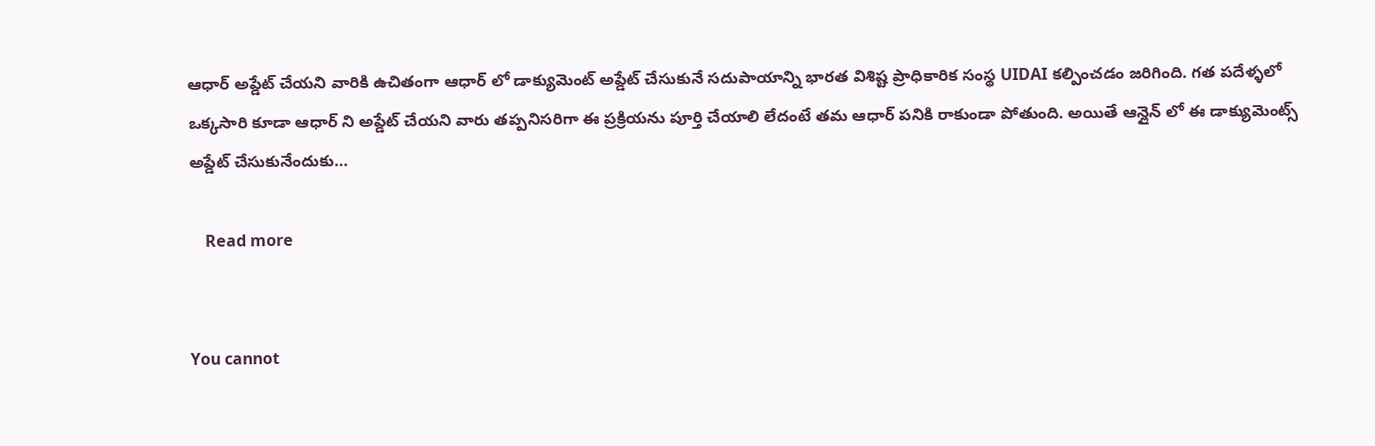ఆధార్ అప్డేట్ చేయని వారికి ఉచితంగా ఆధార్ లో డాక్యుమెంట్ అప్డేట్ చేసుకునే సదుపాయాన్ని భారత విశిష్ట ప్రాధికారిక సంస్థ UIDAI కల్పించడం జరిగింది. గత పదేళ్ళలో ఒక్కసారి కూడా ఆధార్ ని అప్డేట్ చేయని వారు తప్పనిసరిగా ఈ ప్రక్రియను పూర్తి చేయాలి లేదంటే తమ ఆధార్ పనికి రాకుండా పోతుంది. అయితే ఆన్లైన్ లో ఈ డాక్యుమెంట్స్ అప్డేట్ చేసుకునేందుకు…

    Read more


You cannot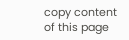copy content of this page